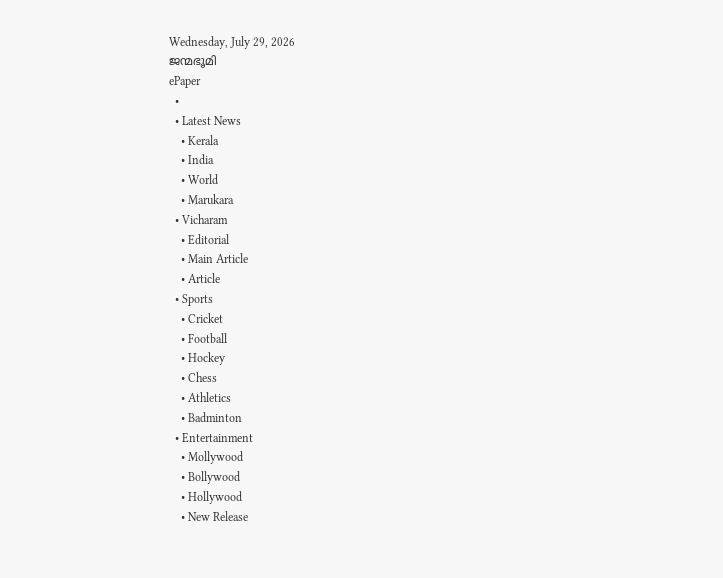Wednesday, July 29, 2026
ജന്മഭൂമി
ePaper
  •
  • Latest News
    • Kerala
    • India
    • World
    • Marukara
  • Vicharam
    • Editorial
    • Main Article
    • Article
  • Sports
    • Cricket
    • Football
    • Hockey
    • Chess
    • Athletics
    • Badminton
  • Entertainment
    • Mollywood
    • Bollywood
    • Hollywood
    • New Release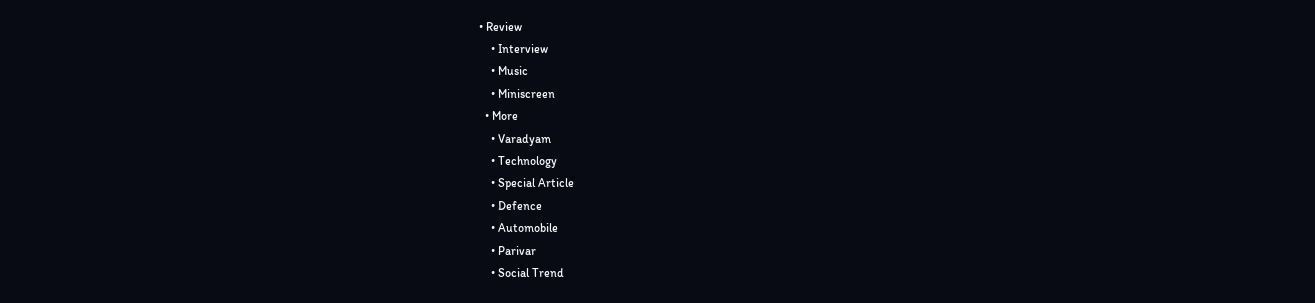• Review
    • Interview
    • Music
    • Miniscreen
  • More
    • Varadyam
    • Technology
    • Special Article
    • Defence
    • Automobile
    • Parivar
    • Social Trend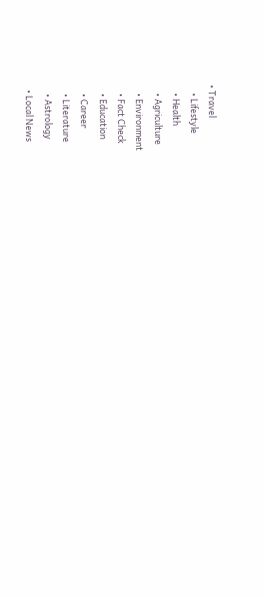• Travel
    • Lifestyle
    • Health
    • Agriculture
    • Environment
    • Fact Check
    • Education
    • Career
    • Literature
    • Astrology
  • Local News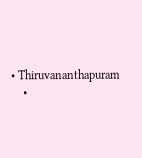• Thiruvananthapuram
    •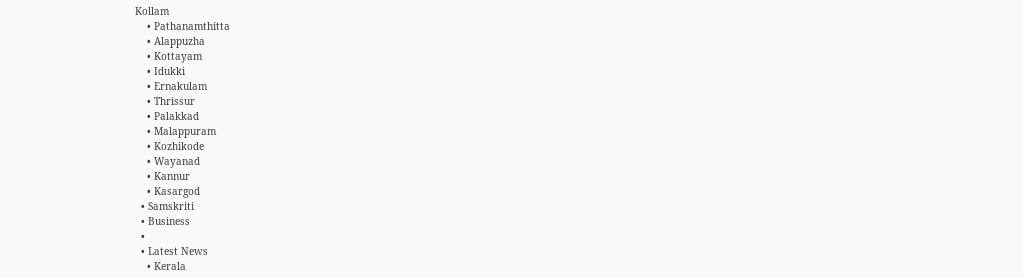Kollam
    • Pathanamthitta
    • Alappuzha
    • Kottayam
    • Idukki
    • Ernakulam
    • Thrissur
    • Palakkad
    • Malappuram
    • Kozhikode
    • Wayanad
    • Kannur
    • Kasargod
  • Samskriti
  • Business
  •
  • Latest News
    • Kerala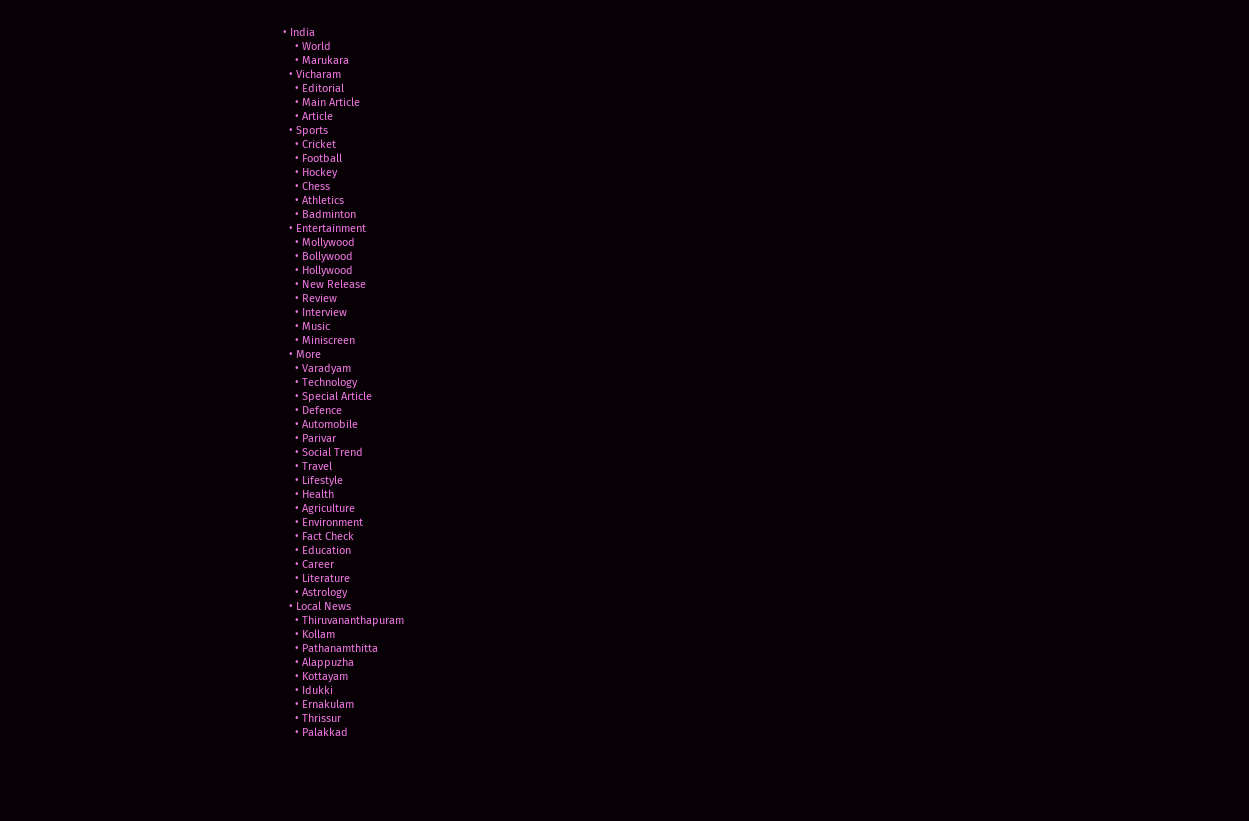• India
    • World
    • Marukara
  • Vicharam
    • Editorial
    • Main Article
    • Article
  • Sports
    • Cricket
    • Football
    • Hockey
    • Chess
    • Athletics
    • Badminton
  • Entertainment
    • Mollywood
    • Bollywood
    • Hollywood
    • New Release
    • Review
    • Interview
    • Music
    • Miniscreen
  • More
    • Varadyam
    • Technology
    • Special Article
    • Defence
    • Automobile
    • Parivar
    • Social Trend
    • Travel
    • Lifestyle
    • Health
    • Agriculture
    • Environment
    • Fact Check
    • Education
    • Career
    • Literature
    • Astrology
  • Local News
    • Thiruvananthapuram
    • Kollam
    • Pathanamthitta
    • Alappuzha
    • Kottayam
    • Idukki
    • Ernakulam
    • Thrissur
    • Palakkad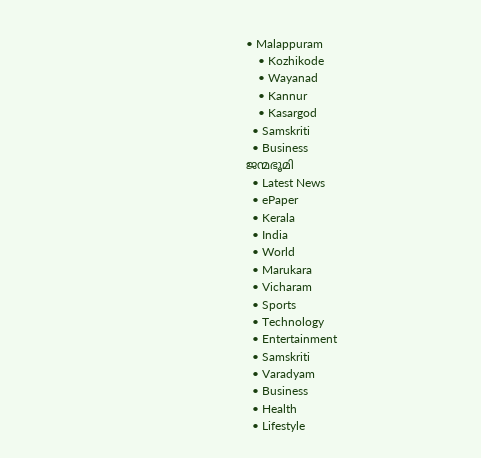• Malappuram
    • Kozhikode
    • Wayanad
    • Kannur
    • Kasargod
  • Samskriti
  • Business
ജന്മഭൂമി
  • Latest News
  • ePaper
  • Kerala
  • India
  • World
  • Marukara
  • Vicharam
  • Sports
  • Technology
  • Entertainment
  • Samskriti
  • Varadyam
  • Business
  • Health
  • Lifestyle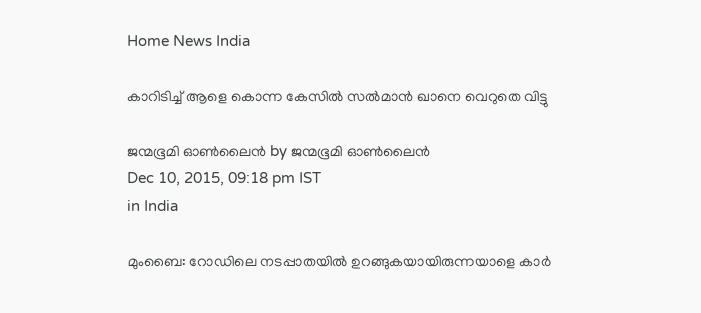Home News India

കാറിടിച്ച് ആളെ കൊന്ന കേസില്‍ സല്‍മാന്‍ ഖാനെ വെറുതെ വിട്ടു

ജന്മഭൂമി ഓണ്‍ലൈന്‍ by ജന്മഭൂമി ഓണ്‍ലൈന്‍
Dec 10, 2015, 09:18 pm IST
in India

മുംബൈ: റോഡിലെ നടപ്പാതയില്‍ ഉറങ്ങുകയായിരുന്നയാളെ കാര്‍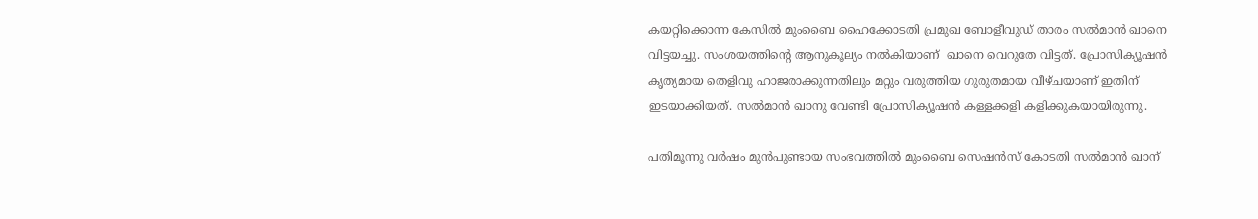കയറ്റിക്കൊന്ന കേസില്‍ മുംബൈ ഹൈക്കോടതി പ്രമുഖ ബോളീവുഡ് താരം സല്‍മാന്‍ ഖാനെ വിട്ടയച്ചു. സംശയത്തിന്റെ ആനുകൂല്യം നല്‍കിയാണ്  ഖാനെ വെറുതേ വിട്ടത്. പ്രോസിക്യൂഷന്‍ കൃത്യമായ തെളിവു ഹാജരാക്കുന്നതിലും മറ്റും വരുത്തിയ ഗുരുതമായ വീഴ്ചയാണ് ഇതിന് ഇടയാക്കിയത്. സല്‍മാന്‍ ഖാനു വേണ്ടി പ്രോസിക്യൂഷന്‍ കള്ളക്കളി കളിക്കുകയായിരുന്നു.

പതിമൂന്നു വര്‍ഷം മുന്‍പുണ്ടായ സംഭവത്തില്‍ മുംബൈ സെഷന്‍സ് കോടതി സല്‍മാന്‍ ഖാന്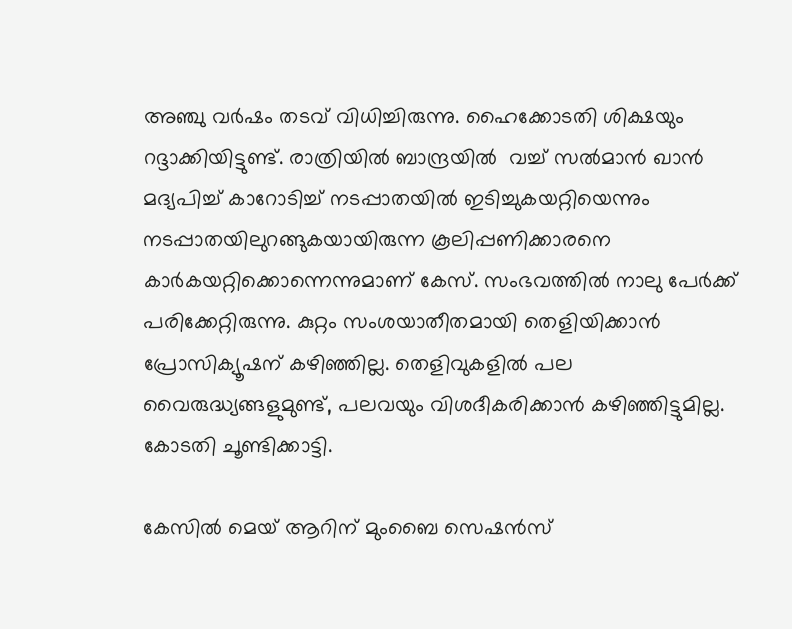അഞ്ചു വര്‍ഷം തടവ് വിധിച്ചിരുന്നു. ഹൈക്കോടതി ശിക്ഷയും റദ്ദാക്കിയിട്ടുണ്ട്. രാത്രിയില്‍ ബാന്ദ്രയില്‍  വച്ച് സല്‍മാന്‍ ഖാന്‍ മദ്യപിച്ച് കാറോടിച്ച് നടപ്പാതയില്‍ ഇടിച്ചുകയറ്റിയെന്നും നടപ്പാതയിലുറങ്ങുകയായിരുന്ന കൂലിപ്പണിക്കാരനെ കാര്‍കയറ്റിക്കൊന്നെന്നുമാണ് കേസ്. സംഭവത്തില്‍ നാലു പേര്‍ക്ക് പരിക്കേറ്റിരുന്നു. കുറ്റം സംശയാതീതമായി തെളിയിക്കാന്‍ പ്രോസിക്യൂഷന് കഴിഞ്ഞില്ല. തെളിവുകളില്‍ പല വൈരുദ്ധ്യങ്ങളുമുണ്ട്, പലവയും വിശദീകരിക്കാന്‍ കഴിഞ്ഞിട്ടുമില്ല. കോടതി ചൂണ്ടിക്കാട്ടി.

കേസില്‍ മെയ് ആറിന് മുംബൈ സെഷന്‍സ്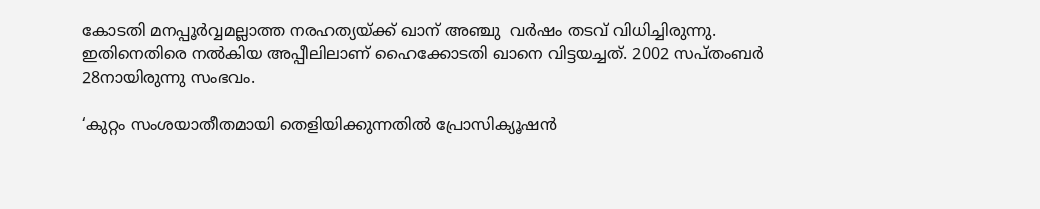കോടതി മനപ്പൂര്‍വ്വമല്ലാത്ത നരഹത്യയ്‌ക്ക് ഖാന് അഞ്ചു  വര്‍ഷം തടവ് വിധിച്ചിരുന്നു. ഇതിനെതിരെ നല്‍കിയ അപ്പീലിലാണ് ഹൈക്കോടതി ഖാനെ വിട്ടയച്ചത്. 2002 സപ്തംബര്‍ 28നായിരുന്നു സംഭവം.

‘കുറ്റം സംശയാതീതമായി തെളിയിക്കുന്നതില്‍ പ്രോസിക്യൂഷന്‍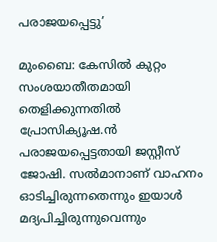പരാജയപ്പെട്ടു’

മുംബൈ: കേസില്‍ കുറ്റം സംശയാതീതമായി തെളിക്കുന്നതില്‍ പ്രോസിക്യൂഷ.ന്‍ പരാജയപ്പെട്ടതായി ജസ്റ്റീസ് ജോഷി. സല്‍മാനാണ് വാഹനം ഓടിച്ചിരുന്നതെന്നും ഇയാള്‍ മദ്യപിച്ചിരുന്നുവെന്നും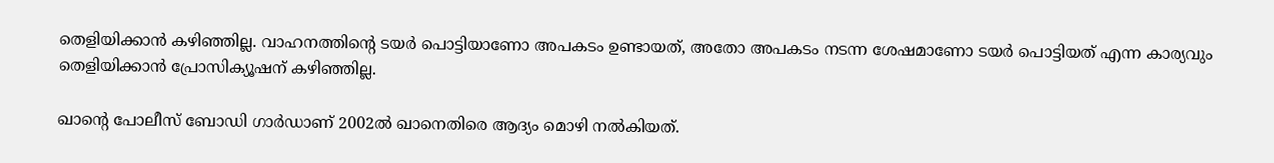തെളിയിക്കാന്‍ കഴിഞ്ഞില്ല. വാഹനത്തിന്റെ ടയര്‍ പൊട്ടിയാണോ അപകടം ഉണ്ടായത്, അതോ അപകടം നടന്ന ശേഷമാണോ ടയര്‍ പൊട്ടിയത് എന്ന കാര്യവും തെളിയിക്കാന്‍ പ്രോസിക്യൂഷന് കഴിഞ്ഞില്ല.

ഖാന്റെ പോലീസ് ബോഡി ഗാര്‍ഡാണ് 2002ല്‍ ഖാനെതിരെ ആദ്യം മൊഴി നല്‍കിയത്.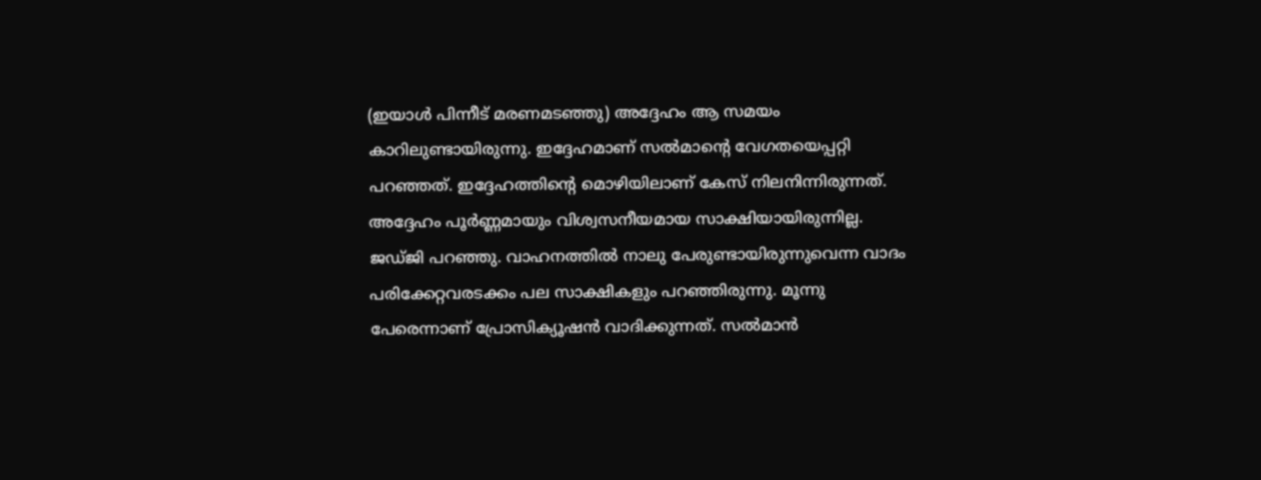(ഇയാള്‍ പിന്നീട് മരണമടഞ്ഞു) അദ്ദേഹം ആ സമയം കാറിലുണ്ടായിരുന്നു. ഇദ്ദേഹമാണ് സല്‍മാന്റെ വേഗതയെപ്പറ്റി പറഞ്ഞത്. ഇദ്ദേഹത്തിന്റെ മൊഴിയിലാണ് കേസ് നിലനിന്നിരുന്നത്. അദ്ദേഹം പൂര്‍ണ്ണമായും വിശ്വസനീയമായ സാക്ഷിയായിരുന്നില്ല. ജഡ്ജി പറഞ്ഞു. വാഹനത്തില്‍ നാലു പേരുണ്ടായിരുന്നുവെന്ന വാദം പരിക്കേറ്റവരടക്കം പല സാക്ഷികളും പറഞ്ഞിരുന്നു. മൂന്നു പേരെന്നാണ് പ്രോസിക്യൂഷന്‍ വാദിക്കുന്നത്. സല്‍മാന്‍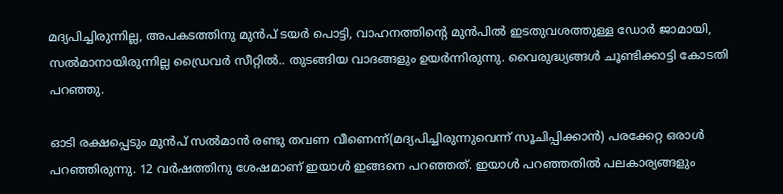മദ്യപിച്ചിരുന്നില്ല, അപകടത്തിനു മുന്‍പ് ടയര്‍ പൊട്ടി, വാഹനത്തിന്റെ മുന്‍പില്‍ ഇടതുവശത്തുള്ള ഡോര്‍ ജാമായി, സല്‍മാനായിരുന്നില്ല ഡ്രൈവര്‍ സീറ്റില്‍.. തുടങ്ങിയ വാദങ്ങളും ഉയര്‍ന്നിരുന്നു. വൈരുദ്ധ്യങ്ങള്‍ ചൂണ്ടിക്കാട്ടി കോടതി പറഞ്ഞു.

ഓടി രക്ഷപ്പെടും മുന്‍പ് സല്‍മാന്‍ രണ്ടു തവണ വീണെന്ന്(മദ്യപിച്ചിരുന്നുവെന്ന് സൂചിപ്പിക്കാന്‍) പരക്കേറ്റ ഒരാള്‍ പറഞ്ഞിരുന്നു. 12 വര്‍ഷത്തിനു ശേഷമാണ് ഇയാള്‍ ഇങ്ങനെ പറഞ്ഞത്. ഇയാള്‍ പറഞ്ഞതില്‍ പലകാര്യങ്ങളും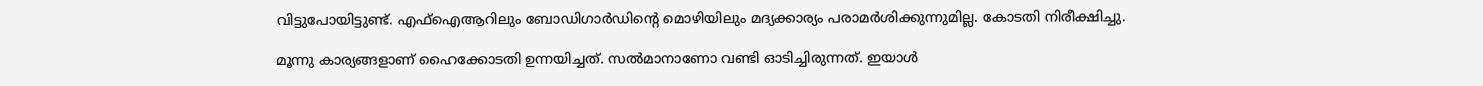വിട്ടുപോയിട്ടുണ്ട്. എഫ്‌ഐആറിലും ബോഡിഗാര്‍ഡിന്റെ മൊഴിയിലും മദ്യക്കാര്യം പരാമര്‍ശിക്കുന്നുമില്ല. കോടതി നിരീക്ഷിച്ചു.

മൂന്നു കാര്യങ്ങളാണ് ഹൈക്കോടതി ഉന്നയിച്ചത്. സല്‍മാനാണോ വണ്ടി ഓടിച്ചിരുന്നത്. ഇയാള്‍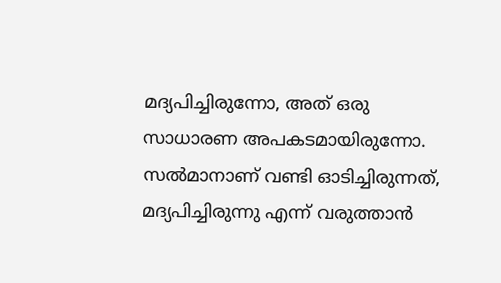മദ്യപിച്ചിരുന്നോ, അത് ഒരു സാധാരണ അപകടമായിരുന്നോ. സല്‍മാനാണ് വണ്ടി ഓടിച്ചിരുന്നത്, മദ്യപിച്ചിരുന്നു എന്ന് വരുത്താന്‍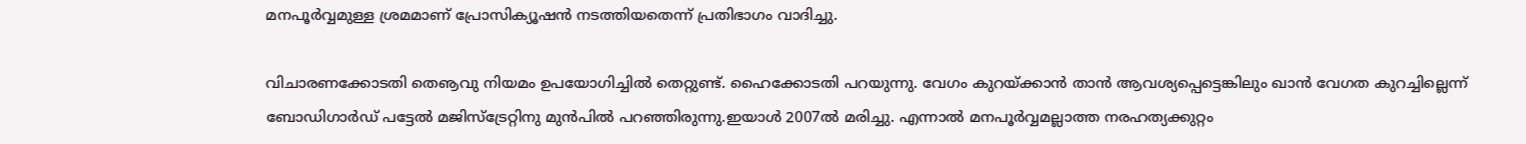മനപൂര്‍വ്വമുള്ള ശ്രമമാണ് പ്രോസിക്യൂഷന്‍ നടത്തിയതെന്ന് പ്രതിഭാഗം വാദിച്ചു.

വിചാരണക്കോടതി തെൡവു നിയമം ഉപയോഗിച്ചില്‍ തെറ്റുണ്ട്. ഹൈക്കോടതി പറയുന്നു. വേഗം കുറയ്‌ക്കാന്‍ താന്‍ ആവശ്യപ്പെട്ടെങ്കിലും ഖാന്‍ വേഗത കുറച്ചില്ലെന്ന് ബോഡിഗാര്‍ഡ് പട്ടേല്‍ മജിസ്‌ട്രേറ്റിനു മുന്‍പില്‍ പറഞ്ഞിരുന്നു.ഇയാള്‍ 2007ല്‍ മരിച്ചു. എന്നാല്‍ മനപൂര്‍വ്വമല്ലാത്ത നരഹത്യക്കുറ്റം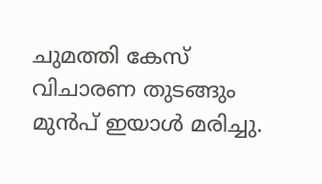ചുമത്തി കേസ് വിചാരണ തുടങ്ങും മുന്‍പ് ഇയാള്‍ മരിച്ചു.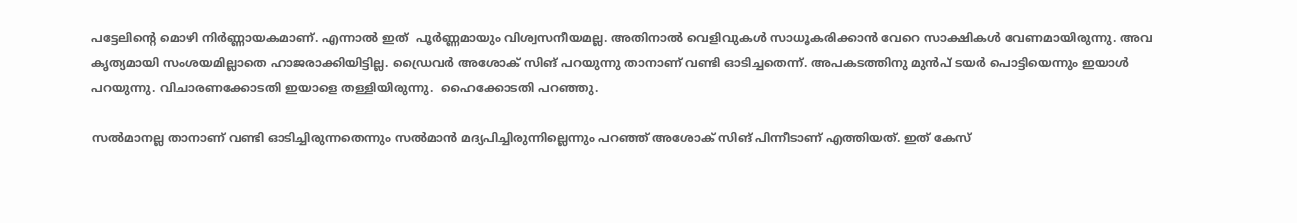പട്ടേലിന്റെ മൊഴി നിര്‍ണ്ണായകമാണ്. എന്നാല്‍ ഇത്  പൂര്‍ണ്ണമായും വിശ്വസനീയമല്ല. അതിനാല്‍ വെളിവുകള്‍ സാധൂകരിക്കാന്‍ വേറെ സാക്ഷികള്‍ വേണമായിരുന്നു. അവ കൃത്യമായി സംശയമില്ലാതെ ഹാജരാക്കിയിട്ടില്ല. ഡ്രൈവര്‍ അശോക് സിങ് പറയുന്നു താനാണ് വണ്ടി ഓടിച്ചതെന്ന്. അപകടത്തിനു മുന്‍പ് ടയര്‍ പൊട്ടിയെന്നും ഇയാള്‍ പറയുന്നു. വിചാരണക്കോടതി ഇയാളെ തള്ളിയിരുന്നു.  ഹൈക്കോടതി പറഞ്ഞു.

സല്‍മാനല്ല താനാണ് വണ്ടി ഓടിച്ചിരുന്നതെന്നും സല്‍മാന്‍ മദ്യപിച്ചിരുന്നില്ലെന്നും പറഞ്ഞ് അശോക് സിങ് പിന്നീടാണ് എത്തിയത്. ഇത് കേസ്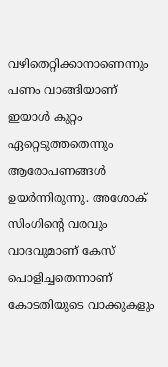വഴിതെറ്റിക്കാനാണെന്നും പണം വാങ്ങിയാണ് ഇയാള്‍ കുറ്റം ഏറ്റെടുത്തതെന്നും ആരോപണങ്ങള്‍ ഉയര്‍ന്നിരുന്നു. അശോക് സിംഗിന്റെ വരവും വാദവുമാണ് കേസ് പൊളിച്ചതെന്നാണ് കോടതിയുടെ വാക്കുകളും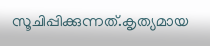സൂചിപ്പിക്കുന്നത്.കൃത്യമായ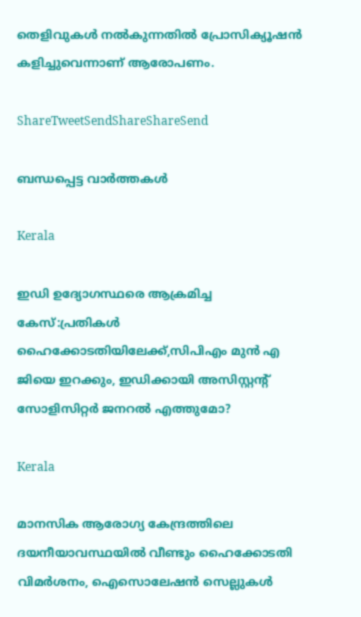തെളിവുകള്‍ നല്‍കുന്നതില്‍ പ്രോസിക്യൂഷന്‍ കളിച്ചുവെന്നാണ് ആരോപണം.

ShareTweetSendShareShareSend

ബന്ധപ്പെട്ട വാര്‍ത്തകള്‍

Kerala

ഇഡി ഉദ്യോഗസ്ഥരെ ആക്രമിച്ച കേസ്:പ്രതികള്‍ ഹൈക്കോടതിയിലേക്ക്,സിപിഎം മുന്‍ എ ജിയെ ഇറക്കും, ഇഡിക്കായി അസിസ്റ്റന്റ് സോളിസിറ്റര്‍ ജനറല്‍ എത്തുമോ?

Kerala

മാനസിക ആരോഗ്യ കേന്ദ്രത്തിലെ ദയനീയാവസ്ഥയില്‍ വീണ്ടും ഹൈക്കോടതി വിമര്‍ശനം, ഐസൊലേഷന്‍ സെല്ലുകള്‍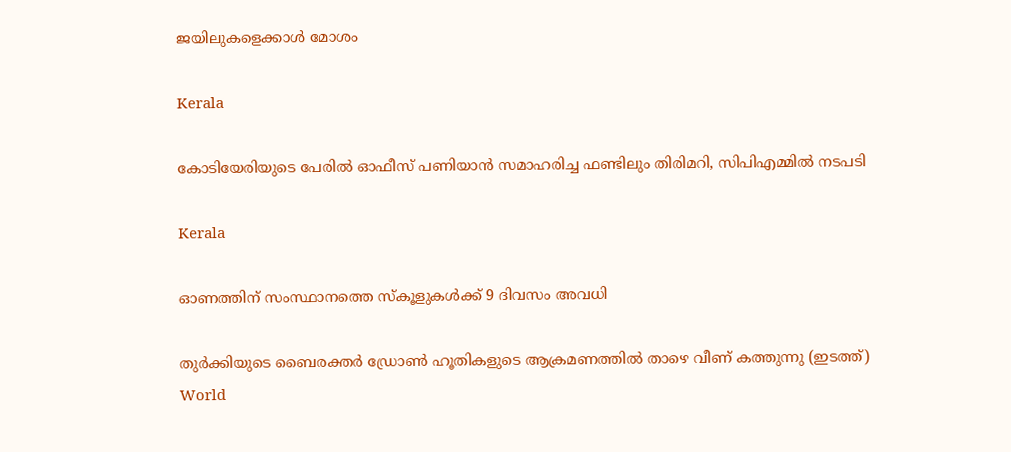ജയിലുകളെക്കാള്‍ മോശം

Kerala

കോടിയേരിയുടെ പേരിൽ ഓഫീസ് പണിയാൻ സമാഹരിച്ച ഫണ്ടിലും തിരിമറി, സിപിഎമ്മിൽ നടപടി

Kerala

ഓണത്തിന് സംസ്ഥാനത്തെ സ്‌കൂളുകള്‍ക്ക് 9 ദിവസം അവധി

തുര്‍ക്കിയുടെ ബൈരക്തര്‍ ഡ്രോണ്‍ ഹൂതികളുടെ ആക്രമണത്തില്‍ താഴെ വീണ് കത്തുന്നു (ഇടത്ത്)
World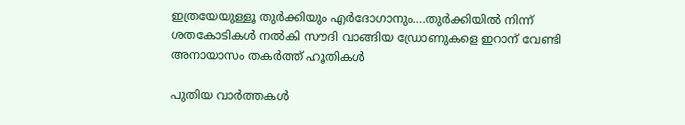ഇത്രയേയുള്ളൂ തുര്‍ക്കിയും എര്‍ദോഗാനും….തുര്‍ക്കിയില്‍ നിന്ന് ശതകോടികള്‍ നല്‍കി സൗദി വാങ്ങിയ ഡ്രോണുകളെ ഇറാന് വേണ്ടി അനായാസം തകര്‍ത്ത് ഹൂതികള്‍

പുതിയ വാര്‍ത്തകള്‍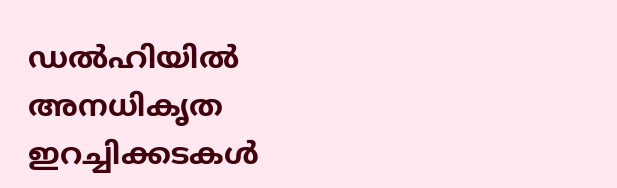ഡൽഹിയിൽ അനധികൃത ഇറച്ചിക്കടകൾ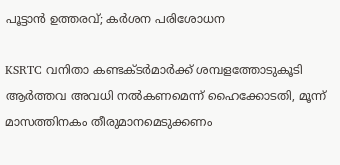പൂട്ടാൻ ഉത്തരവ്; കർശന പരിശോധന

KSRTC വനിതാ കണ്ടക്ടര്‍മാര്‍ക്ക് ശമ്പളത്തോടുകൂടി ആര്‍ത്തവ അവധി നൽകണമെന്ന് ഹൈക്കോടതി, മൂന്ന് മാസത്തിനകം തീരുമാനമെടുക്കണം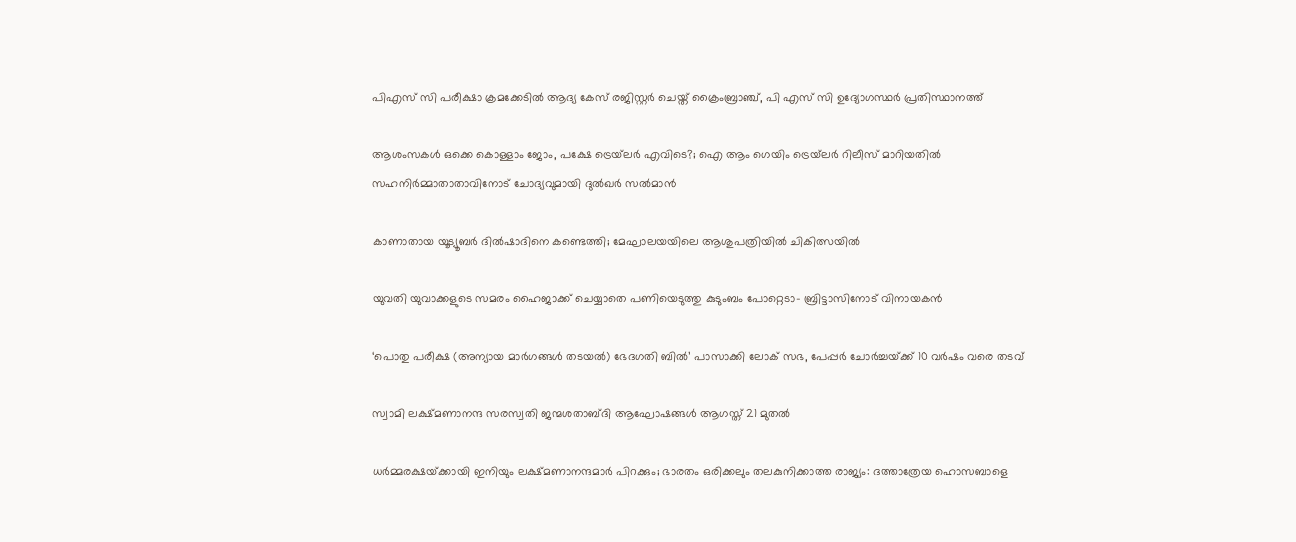പിഎസ് സി പരീക്ഷാ ക്രമക്കേടില്‍ ആദ്യ കേസ് രജിസ്റ്റര്‍ ചെയ്ത് ക്രൈംബ്രാഞ്ച്, പി എസ് സി ഉദ്യോഗസ്ഥര്‍ പ്രതിസ്ഥാനത്ത്

ആശംസകൾ ഒക്കെ കൊള്ളാം ജോം, പക്ഷേ ട്രെയ്‌ലർ എവിടെ?; ഐ ആം ഗെയിം ട്രെയ്‌ലർ റിലീസ് മാറിയതിൽ സഹനിർമ്മാതാതാവിനോട് ചോദ്യവുമായി ദുൽഖർ സൽമാൻ

കാണാതായ യൂട്യൂബര്‍ ദില്‍ഷാദിനെ കണ്ടെത്തി; മേഘാലയയിലെ ആശുപത്രിയില്‍ ചികിത്സയില്‍

യുവതി യുവാക്കളുടെ സമരം ഹൈജാക്ക് ചെയ്യാതെ പണിയെടുത്തു കുടുംബം പോറ്റെടാ- ബ്രിട്ടാസിനോട് വിനായകൻ

‘പൊതു പരീക്ഷ (അന്യായ മാർഗങ്ങൾ തടയൽ) ഭേദഗതി ബിൽ’ പാസാക്കി ലോക് സഭ, പേപ്പർ ചോർച്ചയ്‌ക്ക് 10 വർഷം വരെ തടവ്

സ്വാമി ലക്ഷ്മണാനന്ദ സരസ്വതി ജന്മശതാബ്ദി ആഘോഷങ്ങള്‍ ആഗസ്ത് 21 മുതല്‍

ധര്‍മ്മരക്ഷയ്‌ക്കായി ഇനിയും ലക്ഷ്മണാനന്ദമാര്‍ പിറക്കും; ഭാരതം ഒരിക്കലും തലകുനിക്കാത്ത രാജ്യം: ദത്താത്രേയ ഹൊസബാളെ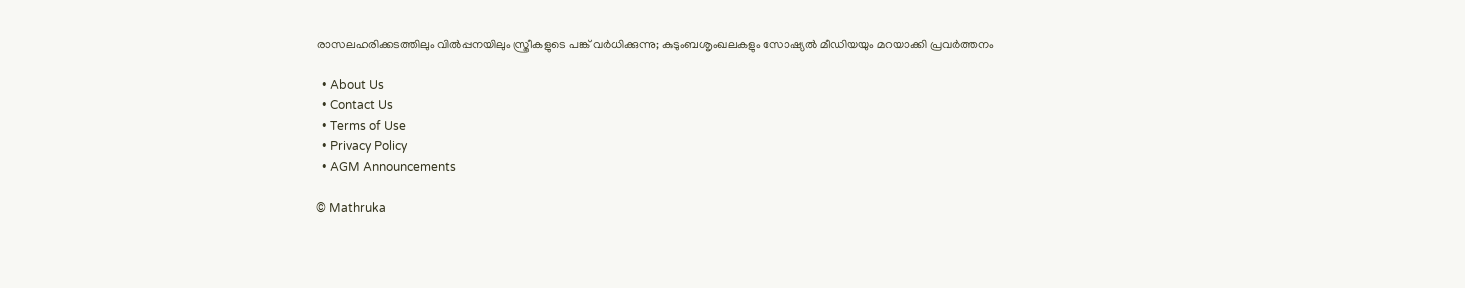രാസലഹരിക്കടത്തിലും വില്‍പ്പനയിലും സ്ത്രീകളുടെ പങ്ക് വര്‍ധിക്കുന്നു; കുടുംബശൃംഖലകളും സോഷ്യല്‍ മീഡിയയും മറയാക്കി പ്രവര്‍ത്തനം

  • About Us
  • Contact Us
  • Terms of Use
  • Privacy Policy
  • AGM Announcements

© Mathruka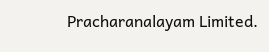Pracharanalayam Limited.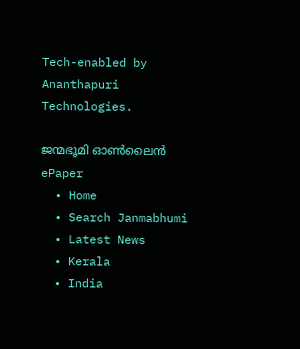Tech-enabled by Ananthapuri Technologies.

ജന്മഭൂമി ഓണ്‍ലൈന്‍
ePaper
  • Home
  • Search Janmabhumi
  • Latest News
  • Kerala
  • India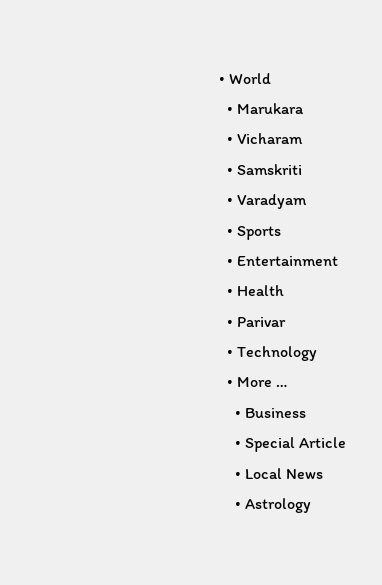• World
  • Marukara
  • Vicharam
  • Samskriti
  • Varadyam
  • Sports
  • Entertainment
  • Health
  • Parivar
  • Technology
  • More …
    • Business
    • Special Article
    • Local News
    • Astrology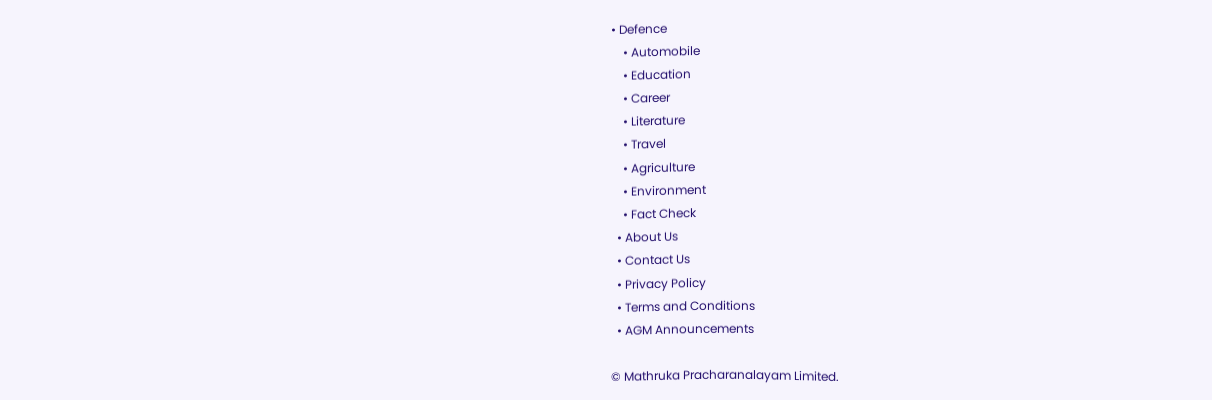• Defence
    • Automobile
    • Education
    • Career
    • Literature
    • Travel
    • Agriculture
    • Environment
    • Fact Check
  • About Us
  • Contact Us
  • Privacy Policy
  • Terms and Conditions
  • AGM Announcements

© Mathruka Pracharanalayam Limited.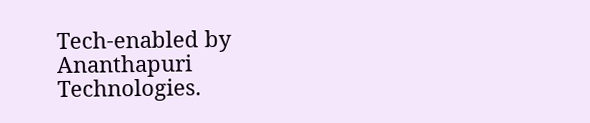Tech-enabled by Ananthapuri Technologies.